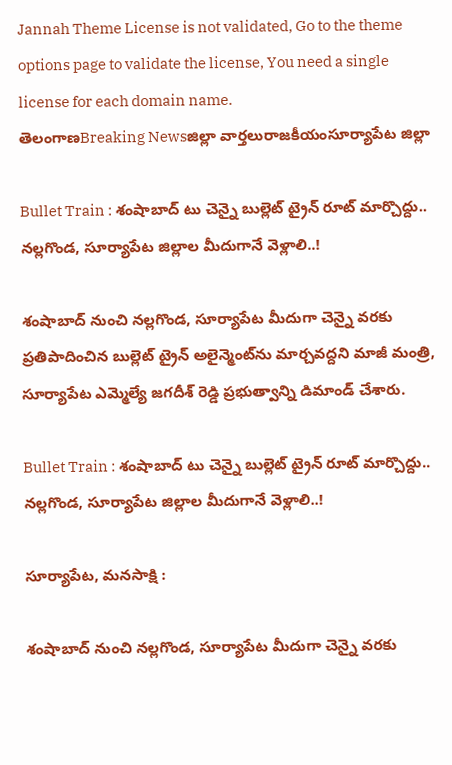Jannah Theme License is not validated, Go to the theme options page to validate the license, You need a single license for each domain name.
తెలంగాణBreaking Newsజిల్లా వార్తలురాజకీయంసూర్యాపేట జిల్లా

Bullet Train : శంషాబాద్ టు చెన్నై బుల్లెట్ ట్రైన్ రూట్ మార్చొద్దు.. నల్లగొండ, సూర్యాపేట జిల్లాల మీదుగానే వెళ్లాలి..!

శంషాబాద్ నుంచి నల్లగొండ, సూర్యాపేట మీదుగా చెన్నై వరకు ప్రతిపాదించిన బుల్లెట్ ట్రైన్ అలైన్మెంట్‌ను మార్చవద్దని మాజీ మంత్రి, సూర్యాపేట ఎమ్మెల్యే జగదీశ్ రెడ్డి ప్రభుత్వాన్ని డిమాండ్ చేశారు.

Bullet Train : శంషాబాద్ టు చెన్నై బుల్లెట్ ట్రైన్ రూట్ మార్చొద్దు.. నల్లగొండ, సూర్యాపేట జిల్లాల మీదుగానే వెళ్లాలి..!

సూర్యాపేట, మనసాక్షి :

శంషాబాద్ నుంచి నల్లగొండ, సూర్యాపేట మీదుగా చెన్నై వరకు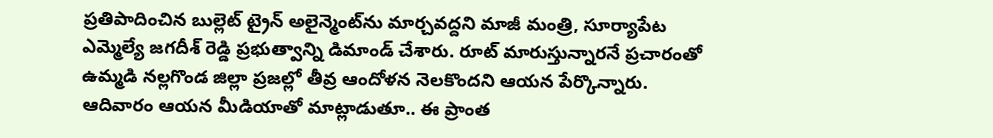ప్రతిపాదించిన బుల్లెట్ ట్రైన్ అలైన్మెంట్‌ను మార్చవద్దని మాజీ మంత్రి, సూర్యాపేట ఎమ్మెల్యే జగదీశ్ రెడ్డి ప్రభుత్వాన్ని డిమాండ్ చేశారు. రూట్ మారుస్తున్నారనే ప్రచారంతో ఉమ్మడి నల్లగొండ జిల్లా ప్రజల్లో తీవ్ర ఆందోళన నెలకొందని ఆయన పేర్కొన్నారు. ఆదివారం ఆయన మీడియాతో మాట్లాడుతూ.. ఈ ప్రాంత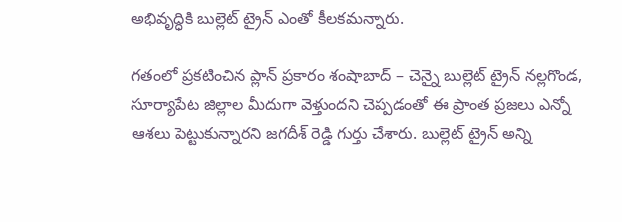అభివృద్ధికి బుల్లెట్ ట్రైన్ ఎంతో కీలకమన్నారు.

గతంలో ప్రకటించిన ప్లాన్ ప్రకారం శంషాబాద్ – చెన్నై బుల్లెట్ ట్రైన్ నల్లగొండ, సూర్యాపేట జిల్లాల మీదుగా వెళ్తుందని చెప్పడంతో ఈ ప్రాంత ప్రజలు ఎన్నో ఆశలు పెట్టుకున్నారని జగదీశ్ రెడ్డి గుర్తు చేశారు. బుల్లెట్ ట్రైన్ అన్ని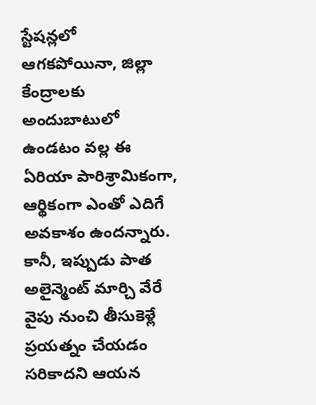స్టేషన్లలో ఆగకపోయినా, జిల్లా కేంద్రాలకు అందుబాటులో ఉండటం వల్ల ఈ ఏరియా పారిశ్రామికంగా, ఆర్థికంగా ఎంతో ఎదిగే అవకాశం ఉందన్నారు. కానీ, ఇప్పుడు పాత అలైన్మెంట్ మార్చి వేరే వైపు నుంచి తీసుకెళ్లే ప్రయత్నం చేయడం సరికాదని ఆయన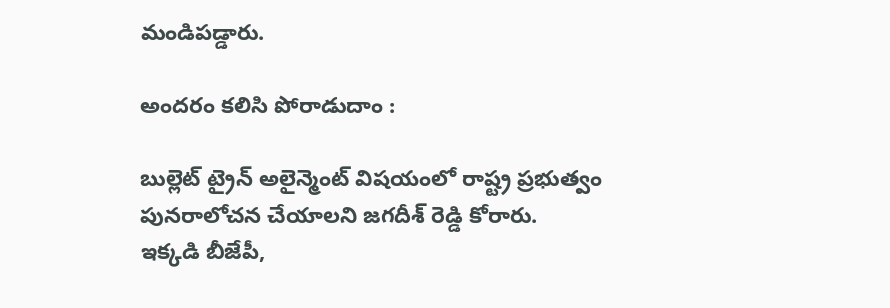మండిపడ్డారు.

అందరం కలిసి పోరాడుదాం :

బుల్లెట్ ట్రైన్ అలైన్మెంట్ విషయంలో రాష్ట్ర ప్రభుత్వం పునరాలోచన చేయాలని జగదీశ్ రెడ్డి కోరారు. ఇక్కడి బీజేపీ,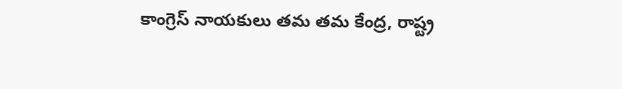కాంగ్రెస్ నాయకులు తమ తమ కేంద్ర, రాష్ట్ర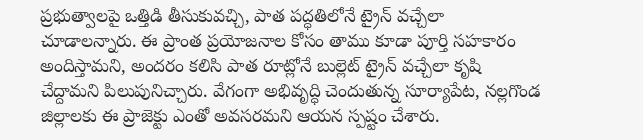ప్రభుత్వాలపై ఒత్తిడి తీసుకువచ్చి, పాత పద్ధతిలోనే ట్రైన్ వచ్చేలా చూడాలన్నారు. ఈ ప్రాంత ప్రయోజనాల కోసం తాము కూడా పూర్తి సహకారం అందిస్తామని, అందరం కలిసి పాత రూట్లోనే బుల్లెట్ ట్రైన్ వచ్చేలా కృషి చేద్దామని పిలుపునిచ్చారు. వేగంగా అభివృద్ధి చెందుతున్న సూర్యాపేట, నల్లగొండ జిల్లాలకు ఈ ప్రాజెక్టు ఎంతో అవసరమని ఆయన స్పష్టం చేశారు.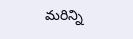మరిన్ని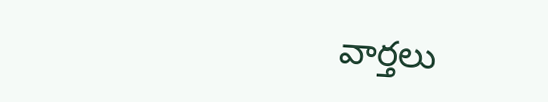వార్తలు